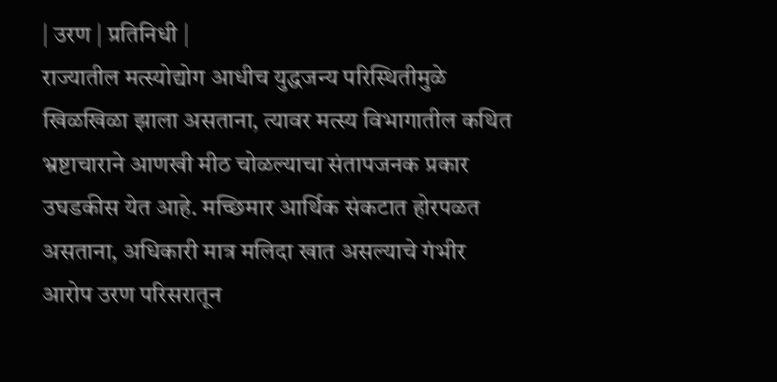| उरण | प्रतिनिधी |
राज्यातील मत्स्योद्योग आधीच युद्धजन्य परिस्थितीमुळे खिळखिळा झाला असताना, त्यावर मत्स्य विभागातील कथित भ्रष्टाचाराने आणखी मीठ चोळल्याचा संतापजनक प्रकार उघडकीस येत आहे. मच्छिमार आर्थिक संकटात होरपळत असताना, अधिकारी मात्र मलिदा खात असल्याचे गंभीर आरोप उरण परिसरातून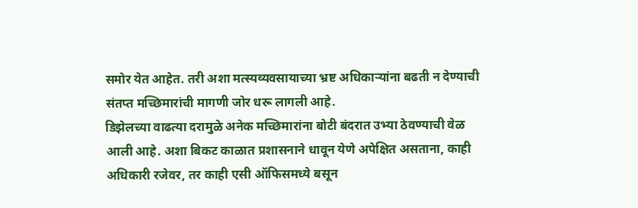समोर येत आहेत. तरी अशा मत्स्यव्यवसायाच्या भ्रष्ट अधिकाऱ्यांना बढती न देण्याची संतप्त मच्छिमारांची मागणी जोर धरू लागली आहे.
डिझेलच्या वाढत्या दरामुळे अनेक मच्छिमारांना बोटी बंदरात उभ्या ठेवण्याची वेळ आली आहे. अशा बिकट काळात प्रशासनाने धावून येणे अपेक्षित असताना, काही अधिकारी रजेवर, तर काही एसी ऑफिसमध्ये बसून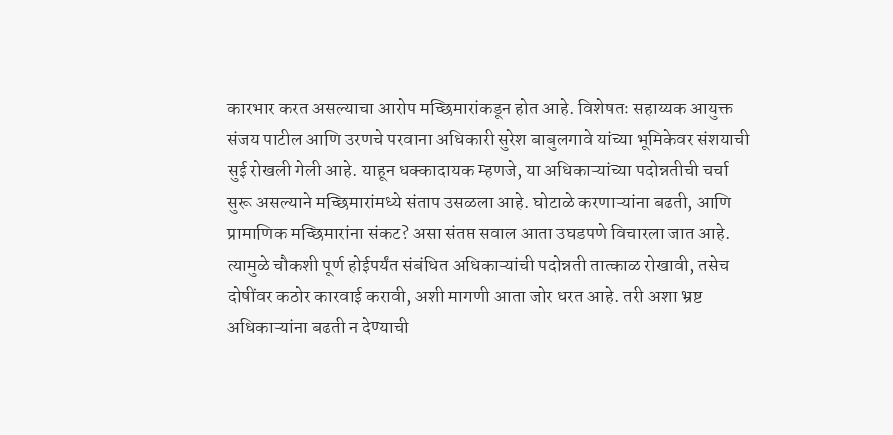कारभार करत असल्याचा आरोप मच्छिमारांकडून होत आहे. विशेषतः सहाय्यक आयुक्त संजय पाटील आणि उरणचे परवाना अधिकारी सुरेश बाबुलगावे यांच्या भूमिकेवर संशयाची सुई रोखली गेली आहे. याहून धक्कादायक म्हणजे, या अधिकाऱ्यांच्या पदोन्नतीची चर्चा सुरू असल्याने मच्छिमारांमध्ये संताप उसळला आहे. घोटाळे करणाऱ्यांना बढती, आणि प्रामाणिक मच्छिमारांना संकट? असा संतप्त सवाल आता उघडपणे विचारला जात आहे. त्यामुळे चौकशी पूर्ण होईपर्यंत संबंधित अधिकाऱ्यांची पदोन्नती तात्काळ रोखावी, तसेच दोषींवर कठोर कारवाई करावी, अशी मागणी आता जोर धरत आहे. तरी अशा भ्रष्ट अधिकाऱ्यांना बढती न देण्याची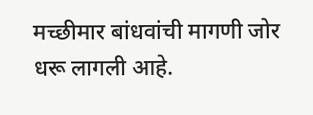मच्छीमार बांधवांची मागणी जोर धरू लागली आहे.